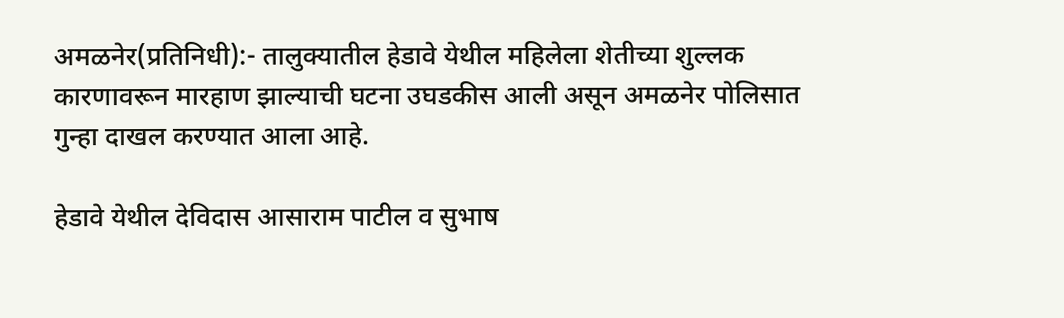अमळनेर(प्रतिनिधी):- तालुक्यातील हेडावे येथील महिलेला शेतीच्या शुल्लक कारणावरून मारहाण झाल्याची घटना उघडकीस आली असून अमळनेर पोलिसात गुन्हा दाखल करण्यात आला आहे.

हेडावे येथील देविदास आसाराम पाटील व सुभाष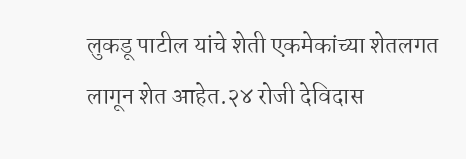लुकडू पाटील यांचे शेती एकमेकांच्या शेतलगत लागून शेत आहेत.२४ रोजी देविदास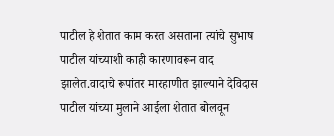पाटील हे शेतात काम करत असताना त्यांचे सुभाष पाटील यांच्याशी काही कारणावरून वाद झालेत.वादाचे रूपांतर मारहाणीत झाल्याने देविदास पाटील यांच्या मुलाने आईला शेतात बोलवून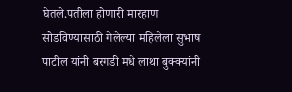घेतले.पतीला होणारी मारहाण सोडविण्यासाठी गेलेल्या महिलेला सुभाष पाटील यांनी बरगडी मधे लाथा बुक्क्यांनी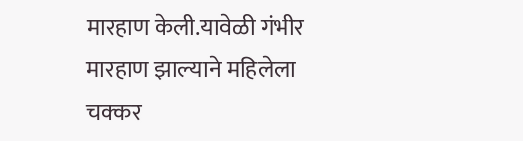मारहाण केली.यावेळी गंभीर मारहाण झाल्याने महिलेला चक्कर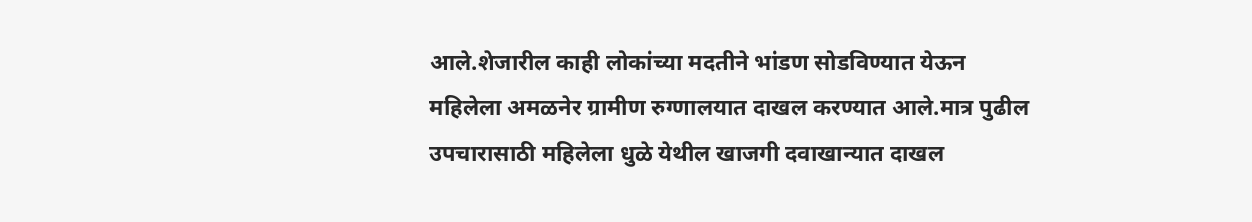आले.शेजारील काही लोकांच्या मदतीने भांडण सोडविण्यात येऊन महिलेला अमळनेर ग्रामीण रुग्णालयात दाखल करण्यात आले.मात्र पुढील उपचारासाठी महिलेला धुळे येथील खाजगी दवाखान्यात दाखल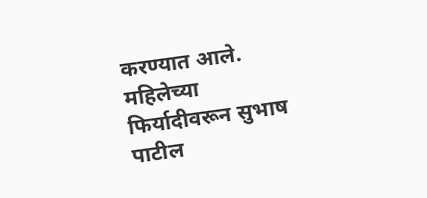करण्यात आले.
महिलेच्या फिर्यादीवरून सुभाष पाटील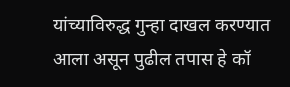यांच्याविरुद्ध गुन्हा दाखल करण्यात आला असून पुढील तपास हे कॉ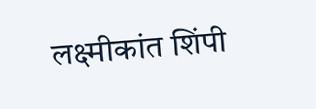लक्ष्मीकांत शिंपी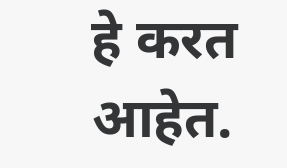हे करत आहेत.